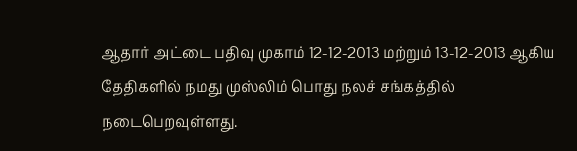ஆதார் அட்டை பதிவு முகாம் 12-12-2013 மற்றும் 13-12-2013 ஆகிய தேதிகளில் நமது முஸ்லிம் பொது நலச் சங்கத்தில் நடைபெறவுள்ளது.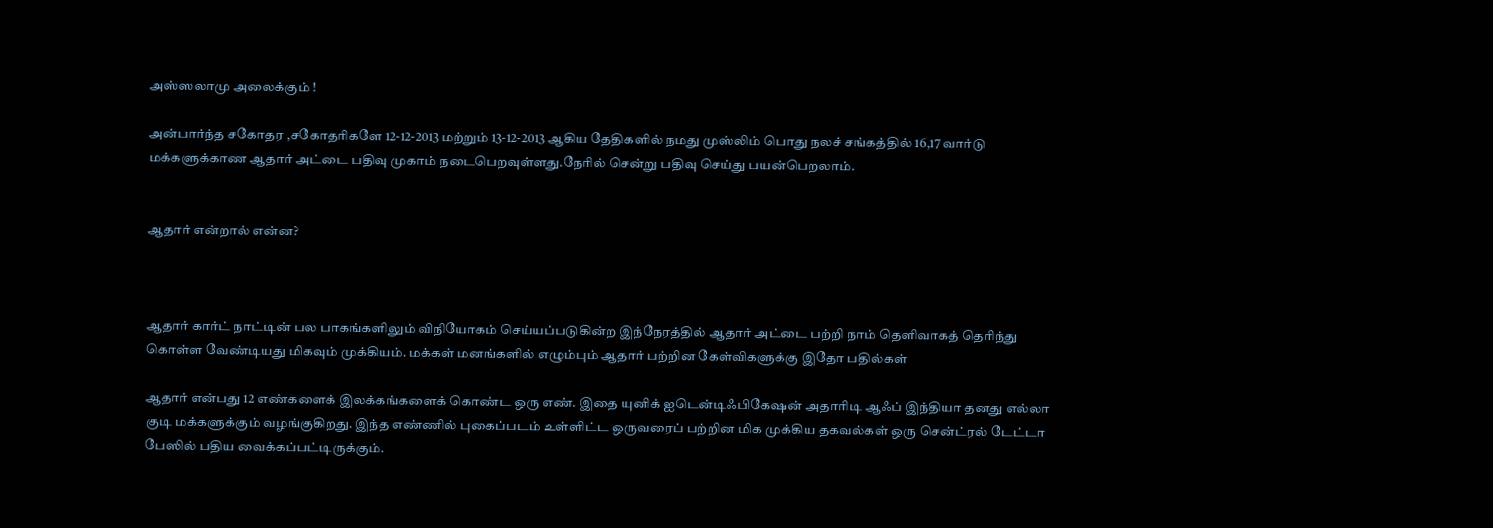அஸ்ஸலாமு அலைக்கும் !

அன்பார்ந்த சகோதர ,சகோதரிகளே 12-12-2013 மற்றும் 13-12-2013 ஆகிய தேதிகளில் நமது முஸ்லிம் பொது நலச் சங்கத்தில் 16,17 வார்டு மக்களுக்காண ஆதார் அட்டை பதிவு முகாம் நடைபெறவுள்ளது.நேரில் சென்று பதிவு செய்து பயன்பெறலாம்.


ஆதார் என்றால் என்ன?



ஆதார் கார்ட் நாட்டின் பல பாகங்களிலும் விநியோகம் செய்யப்படுகின்ற இந்நேரத்தில் ஆதார் அட்டை பற்றி நாம் தெளிவாகத் தெரிந்து கொள்ள வேண்டியது மிகவும் முக்கியம். மக்கள் மனங்களில் எழும்பும் ஆதார் பற்றின கேள்விகளுக்கு இதோ பதில்கள்

ஆதார் என்பது 12 எண்களைக் இலக்கங்களைக் கொண்ட ஒரு எண். இதை யுனிக் ஐடென்டிஃபிகேஷன் அதாரிடி ஆஃப் இந்தியா தனது எல்லா குடி மக்களுக்கும் வழங்குகிறது. இந்த எண்ணில் புகைப்படம் உள்ளிட்ட ஒருவரைப் பற்றின மிக முக்கிய தகவல்கள் ஒரு சென்ட்ரல் டேட்டா பேஸில் பதிய வைக்கப்பட்டிருக்கும்.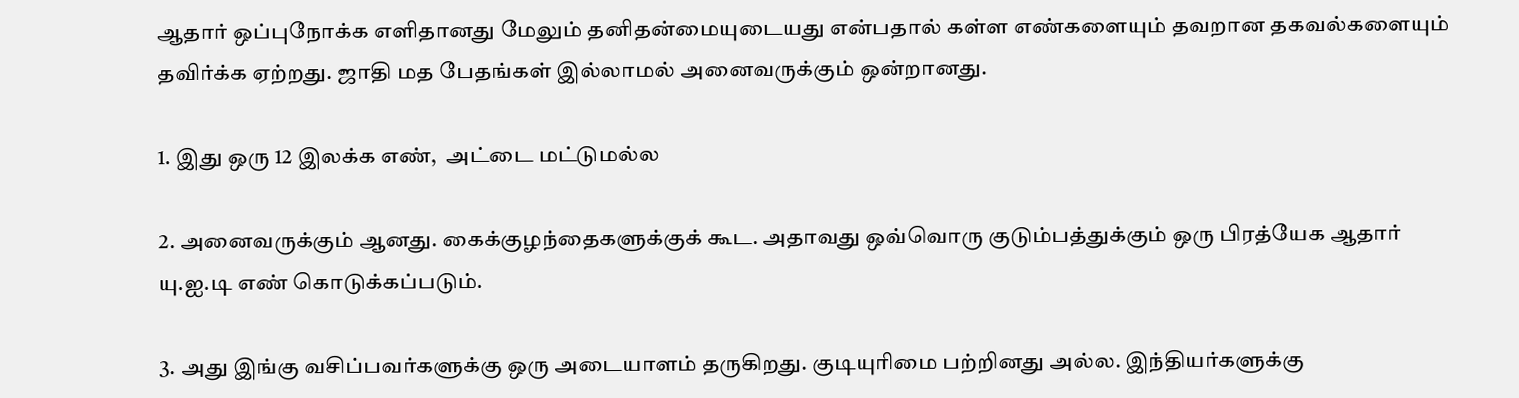ஆதார் ஒப்புநோக்க எளிதானது மேலும் தனிதன்மையுடையது என்பதால் கள்ள எண்களையும் தவறான தகவல்களையும் தவிர்க்க ஏற்றது. ஜாதி மத பேதங்கள் இல்லாமல் அனைவருக்கும் ஒன்றானது.

1. இது ஒரு 12 இலக்க எண்,  அட்டை மட்டுமல்ல

2. அனைவருக்கும் ஆனது. கைக்குழந்தைகளுக்குக் கூட. அதாவது ஒவ்வொரு குடும்பத்துக்கும் ஒரு பிரத்யேக ஆதார் யு.ஐ.டி எண் கொடுக்கப்படும்.

3. அது இங்கு வசிப்பவர்களுக்கு ஒரு அடையாளம் தருகிறது. குடியுரிமை பற்றினது அல்ல. இந்தியர்களுக்கு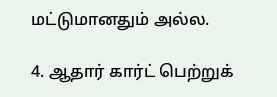மட்டுமானதும் அல்ல.

4. ஆதார் கார்ட் பெற்றுக்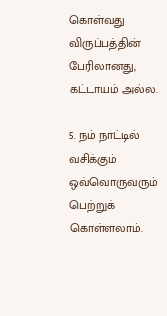கொள்வது விருப்பத்தின் பேரிலானது, கட்டாயம் அல்ல.

5. நம் நாட்டில் வசிக்கும் ஒவ்வொருவரும் பெற்றுக் கொள்ளலாம்.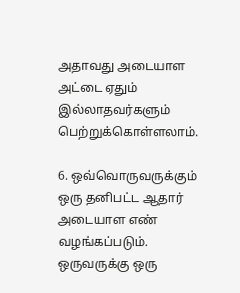அதாவது அடையாள அட்டை ஏதும் இல்லாதவர்களும் பெற்றுக்கொள்ளலாம்.

6. ஒவ்வொருவருக்கும் ஒரு தனிபட்ட ஆதார் அடையாள எண் வழங்கப்படும். ஒருவருக்கு ஒரு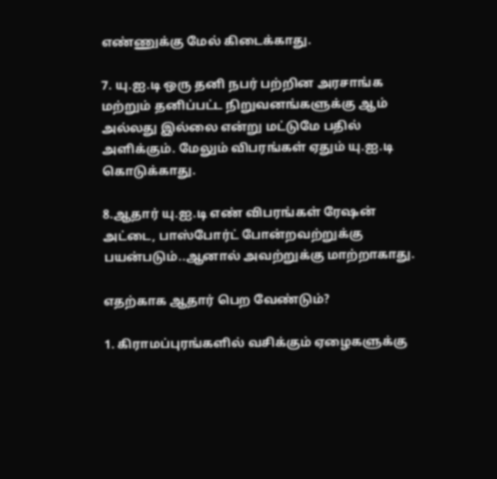எண்ணுக்கு மேல் கிடைக்காது.

7. யு.ஐ.டி ஒரு தனி நபர் பற்றின அரசாங்க மற்றும் தனிப்பட்ட நிறுவனங்களுக்கு ஆம் அல்லது இல்லை என்று மட்டுமே பதில் அளிக்கும். மேலும் விபரங்கள் ஏதும் யு.ஐ.டி கொடுக்காது.

8.ஆதார் யு.ஐ.டி எண் விபரங்கள் ரேஷன் அட்டை, பாஸ்போர்ட் போன்றவற்றுக்கு பயன்படும்..ஆனால் அவற்றுக்கு மாற்றாகாது.

எதற்காக ஆதார் பெற வேண்டும்?

1. கிராமப்புரங்களில் வசிக்கும் ஏழைகளுக்கு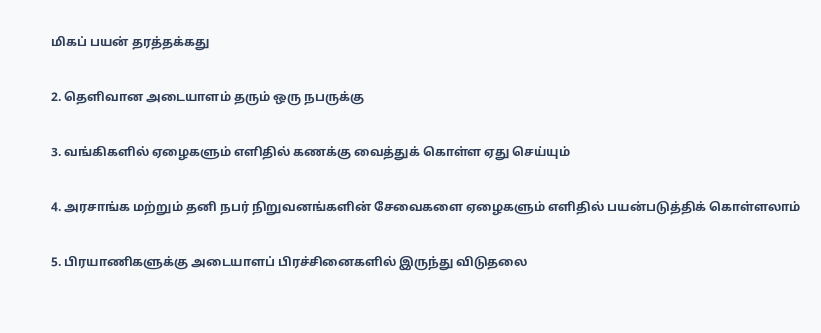மிகப் பயன் தரத்தக்கது

2. தெளிவான அடையாளம் தரும் ஒரு நபருக்கு

3. வங்கிகளில் ஏழைகளும் எளிதில் கணக்கு வைத்துக் கொள்ள ஏது செய்யும்

4. அரசாங்க மற்றும் தனி நபர் நிறுவனங்களின் சேவைகளை ஏழைகளும் எளிதில் பயன்படுத்திக் கொள்ளலாம்

5. பிரயாணிகளுக்கு அடையாளப் பிரச்சினைகளில் இருந்து விடுதலை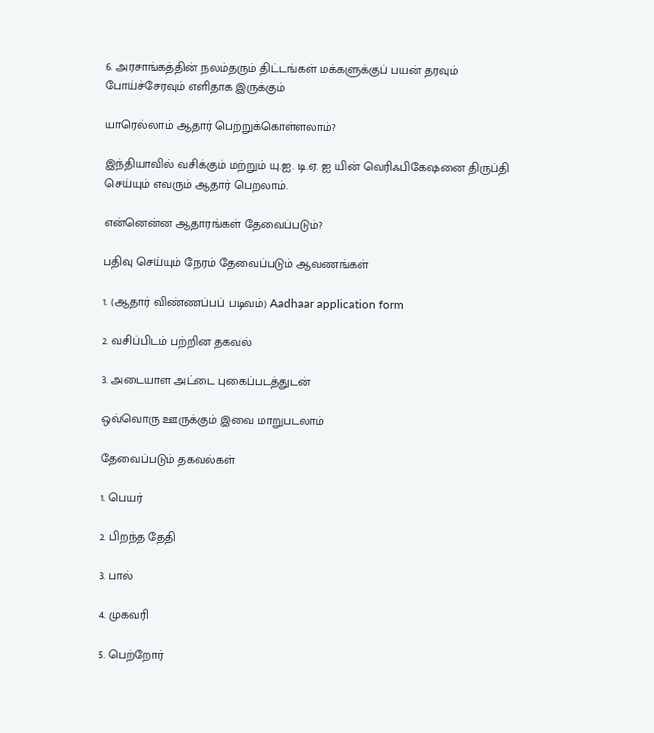6. அரசாங்கத்தின் நலம்தரும் திட்டங்கள் மக்களுக்குப் பயன் தரவும் போய்ச்சேரவும் எளிதாக இருக்கும்

யாரெல்லாம் ஆதார் பெற்றுக்கொள்ளலாம்?

இந்தியாவில் வசிக்கும் மற்றும் யு.ஐ. டி.ஏ. ஐ யின் வெரிஃபிகேஷனை திருப்தி செய்யும் எவரும் ஆதார் பெறலாம்.

என்னென்ன ஆதாரங்கள் தேவைப்படும்?

பதிவு செய்யும் நேரம் தேவைப்படும் ஆவணங்கள்

1. (ஆதார் விண்ணப்பப் படிவம்) Aadhaar application form

2. வசிப்பிடம் பற்றின தகவல்

3. அடையாள அட்டை புகைப்படத்துடன்

ஒவ்வொரு ஊருக்கும் இவை மாறுபடலாம்

தேவைப்படும் தகவல்கள்

1. பெயர்

2. பிறந்த தேதி

3. பால்

4. முகவரி

5. பெற்றோர்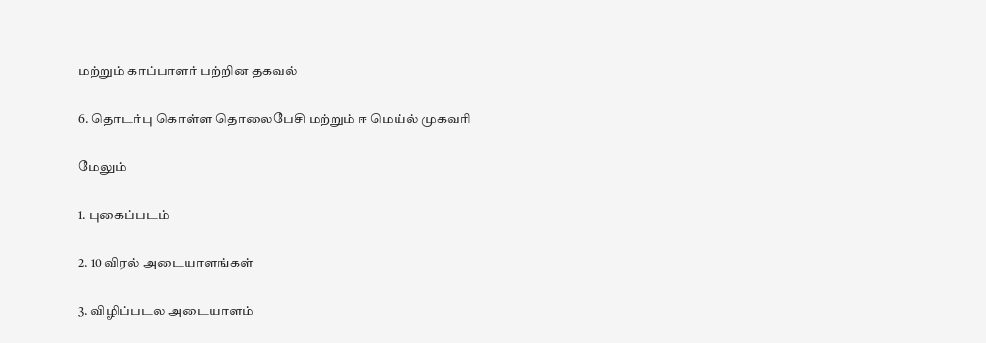மற்றும் காப்பாளர் பற்றின தகவல்

6. தொடர்பு கொள்ள தொலைபேசி மற்றும் ஈ மெய்ல் முகவரி

மேலும்

1. புகைப்படம்

2. 10 விரல் அடையாளங்கள்

3. விழிப்படல அடையாளம்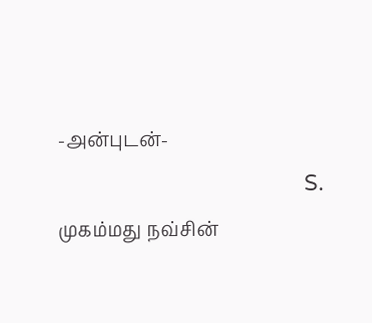-அன்புடன்-
                                         S. முகம்மது நவ்சின்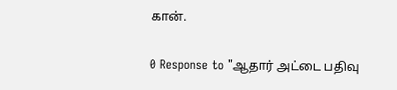கான்.

0 Response to "ஆதார் அட்டை பதிவு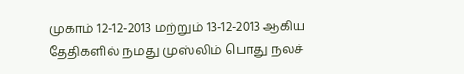முகாம் 12-12-2013 மற்றும் 13-12-2013 ஆகிய தேதிகளில் நமது முஸ்லிம் பொது நலச்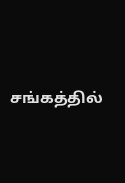சங்கத்தில்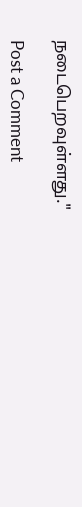நடைபெறவுள்ளது."

Post a Comment